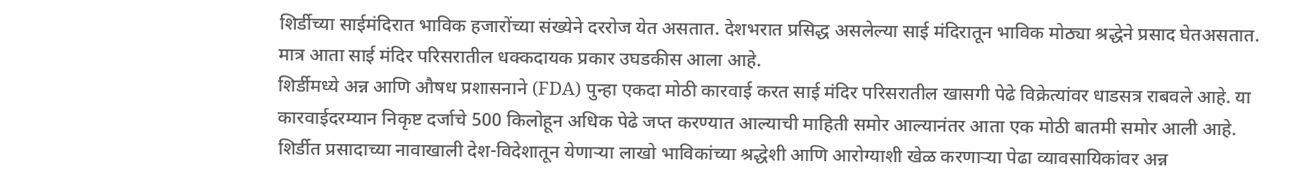शिर्डीच्या साईमंदिरात भाविक हजारोंच्या संख्येने दररोज येत असतात. देशभरात प्रसिद्ध असलेल्या साई मंदिरातून भाविक मोठ्या श्रद्धेने प्रसाद घेतअसतात. मात्र आता साई मंदिर परिसरातील धक्कदायक प्रकार उघडकीस आला आहे.
शिर्डीमध्ये अन्न आणि औषध प्रशासनाने (FDA) पुन्हा एकदा मोठी कारवाई करत साई मंदिर परिसरातील खासगी पेढे विक्रेत्यांवर धाडसत्र राबवले आहे. या कारवाईदरम्यान निकृष्ट दर्जाचे 500 किलोहून अधिक पेढे जप्त करण्यात आल्याची माहिती समोर आल्यानंतर आता एक मोठी बातमी समोर आली आहे.
शिर्डीत प्रसादाच्या नावाखाली देश-विदेशातून येणाऱ्या लाखो भाविकांच्या श्रद्धेशी आणि आरोग्याशी खेळ करणाऱ्या पेढा व्यावसायिकांवर अन्न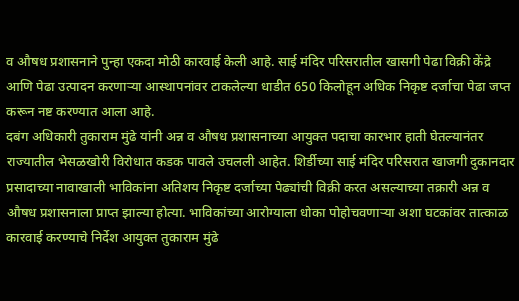व औषध प्रशासनाने पुन्हा एकदा मोठी कारवाई केली आहे. साई मंदिर परिसरातील खासगी पेढा विक्री केंद्रे आणि पेढा उत्पादन करणाऱ्या आस्थापनांवर टाकलेल्या धाडीत 650 किलोहून अधिक निकृष्ट दर्जाचा पेढा जप्त करून नष्ट करण्यात आला आहे.
दबंग अधिकारी तुकाराम मुंढे यांनी अन्न व औषध प्रशासनाच्या आयुक्त पदाचा कारभार हाती घेतल्यानंतर राज्यातील भेसळखोरी विरोधात कडक पावले उचलली आहेत. शिर्डीच्या साई मंदिर परिसरात खाजगी दुकानदार प्रसादाच्या नावाखाली भाविकांना अतिशय निकृष्ट दर्जाच्या पेढ्यांची विक्री करत असल्याच्या तक्रारी अन्न व औषध प्रशासनाला प्राप्त झाल्या होत्या. भाविकांच्या आरोग्याला धोका पोहोचवणाऱ्या अशा घटकांवर तात्काळ कारवाई करण्याचे निर्देश आयुक्त तुकाराम मुंढे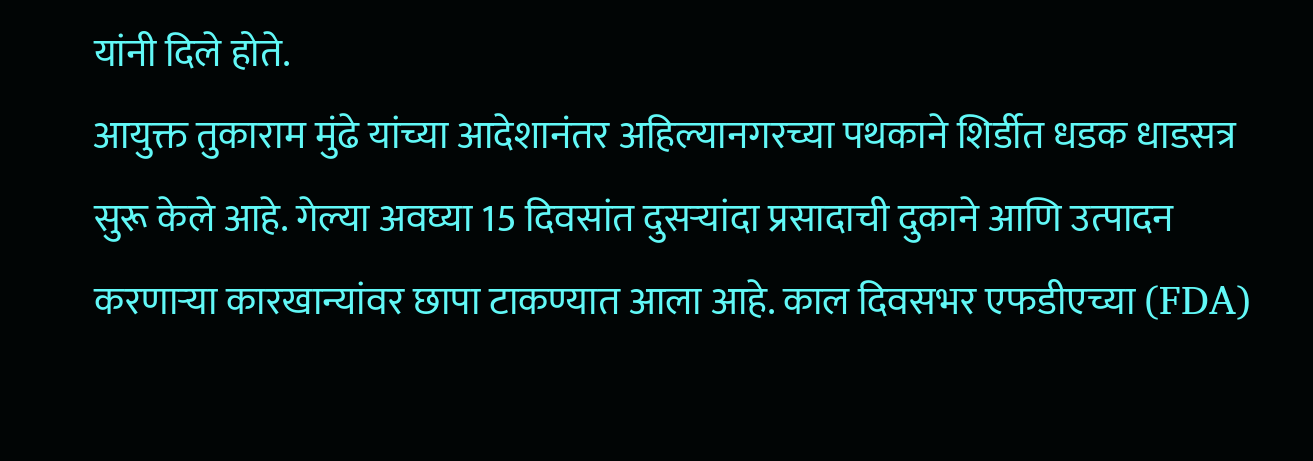यांनी दिले होते.
आयुक्त तुकाराम मुंढे यांच्या आदेशानंतर अहिल्यानगरच्या पथकाने शिर्डीत धडक धाडसत्र सुरू केले आहे. गेल्या अवघ्या 15 दिवसांत दुसऱ्यांदा प्रसादाची दुकाने आणि उत्पादन करणाऱ्या कारखान्यांवर छापा टाकण्यात आला आहे. काल दिवसभर एफडीएच्या (FDA)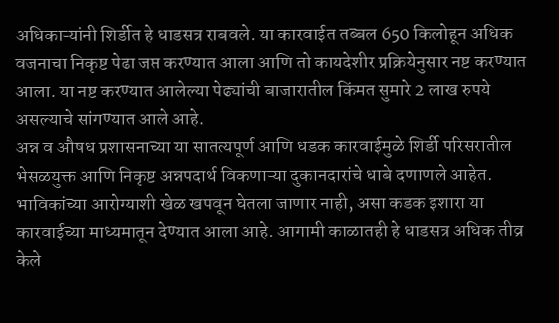अधिकाऱ्यांनी शिर्डीत हे धाडसत्र राबवले. या कारवाईत तब्बल 650 किलोहून अधिक वजनाचा निकृष्ट पेढा जप्त करण्यात आला आणि तो कायदेशीर प्रक्रियेनुसार नष्ट करण्यात आला. या नष्ट करण्यात आलेल्या पेढ्यांची बाजारातील किंमत सुमारे 2 लाख रुपये असल्याचे सांगण्यात आले आहे.
अन्न व औषध प्रशासनाच्या या सातत्यपूर्ण आणि धडक कारवाईमुळे शिर्डी परिसरातील भेसळयुक्त आणि निकृष्ट अन्नपदार्थ विकणाऱ्या दुकानदारांचे धाबे दणाणले आहेत. भाविकांच्या आरोग्याशी खेळ खपवून घेतला जाणार नाही, असा कडक इशारा या कारवाईच्या माध्यमातून देण्यात आला आहे. आगामी काळातही हे धाडसत्र अधिक तीव्र केले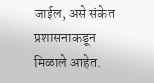जाईल, असे संकेत प्रशासनाकडून मिळाले आहेत.